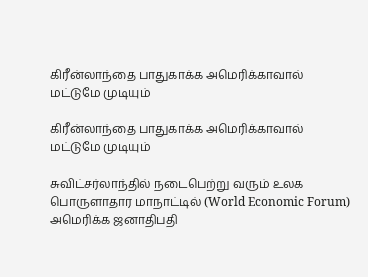கிரீன்லாந்தை பாதுகாக்க அமெரிக்காவால் மட்டுமே முடியும்

கிரீன்லாந்தை பாதுகாக்க அமெரிக்காவால் மட்டுமே முடியும்

சுவிட்சர்லாந்தில் நடைபெற்று வரும் உலக பொருளாதார மாநாட்டில் (World Economic Forum) அமெரிக்க ஜனாதிபதி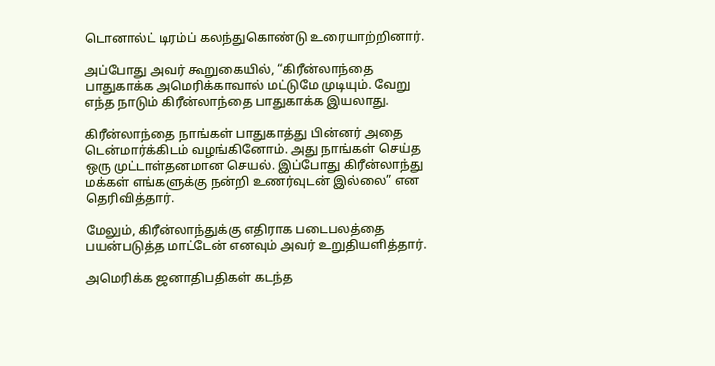டொனால்ட் டிரம்ப் கலந்துகொண்டு உரையாற்றினார்.

அப்போது அவர் கூறுகையில், “கிரீன்லாந்தை பாதுகாக்க அமெரிக்காவால் மட்டுமே முடியும். வேறு எந்த நாடும் கிரீன்லாந்தை பாதுகாக்க இயலாது.

கிரீன்லாந்தை நாங்கள் பாதுகாத்து பின்னர் அதை டென்மார்க்கிடம் வழங்கினோம். அது நாங்கள் செய்த ஒரு முட்டாள்தனமான செயல். இப்போது கிரீன்லாந்து மக்கள் எங்களுக்கு நன்றி உணர்வுடன் இல்லை” என தெரிவித்தார்.

மேலும், கிரீன்லாந்துக்கு எதிராக படைபலத்தை பயன்படுத்த மாட்டேன் எனவும் அவர் உறுதியளித்தார்.

அமெரிக்க ஜனாதிபதிகள் கடந்த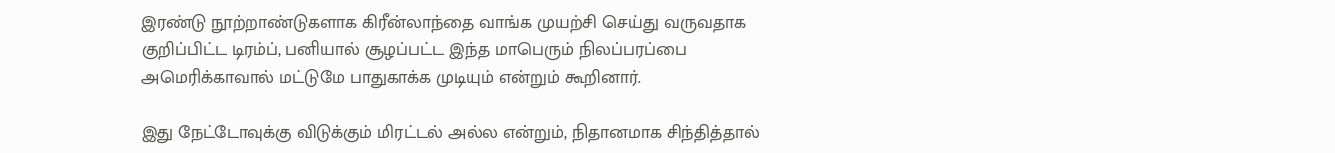இரண்டு நூற்றாண்டுகளாக கிரீன்லாந்தை வாங்க முயற்சி செய்து வருவதாக குறிப்பிட்ட டிரம்ப், பனியால் சூழப்பட்ட இந்த மாபெரும் நிலப்பரப்பை அமெரிக்காவால் மட்டுமே பாதுகாக்க முடியும் என்றும் கூறினார்.

இது நேட்டோவுக்கு விடுக்கும் மிரட்டல் அல்ல என்றும், நிதானமாக சிந்தித்தால்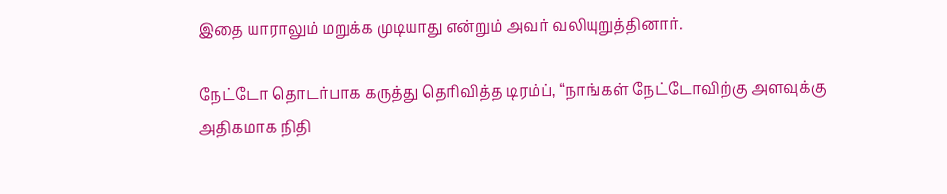இதை யாராலும் மறுக்க முடியாது என்றும் அவர் வலியுறுத்தினார்.

நேட்டோ தொடர்பாக கருத்து தெரிவித்த டிரம்ப், “நாங்கள் நேட்டோவிற்கு அளவுக்கு அதிகமாக நிதி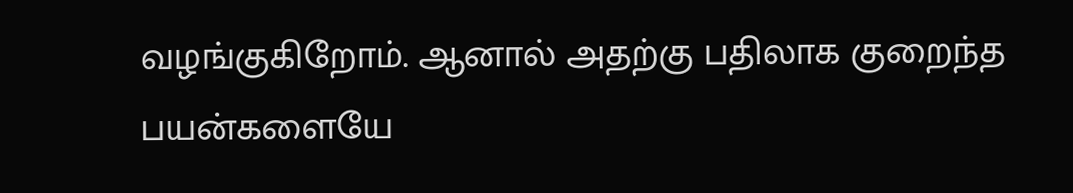வழங்குகிறோம். ஆனால் அதற்கு பதிலாக குறைந்த பயன்களையே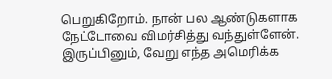பெறுகிறோம். நான் பல ஆண்டுகளாக நேட்டோவை விமர்சித்து வந்துள்ளேன். இருப்பினும், வேறு எந்த அமெரிக்க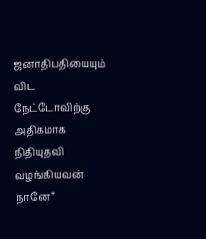ஜனாதிபதியையும் விட நேட்டோவிற்கு அதிகமாக நிதியுதவி வழங்கியவன் நானே”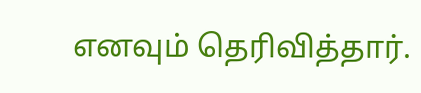எனவும் தெரிவித்தார்.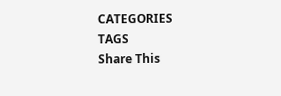CATEGORIES
TAGS
Share This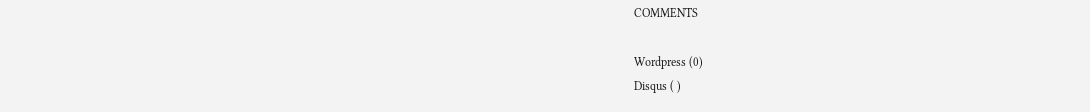COMMENTS

Wordpress (0)
Disqus ( )